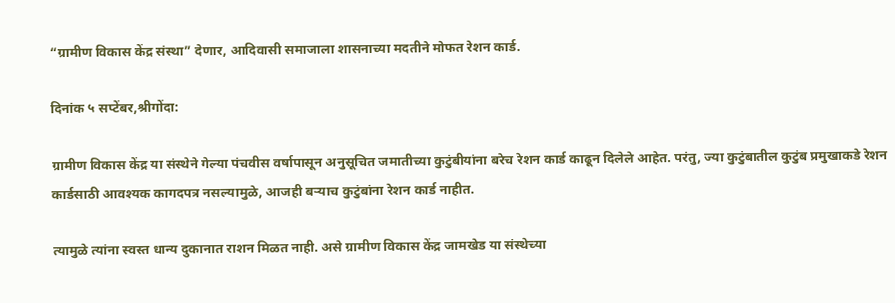“ग्रामीण विकास केंद्र संस्था” देणार, आदिवासी समाजाला शासनाच्या मदतीने मोफत रेशन कार्ड.

दिनांक ५ सप्टेंबर,श्रीगोंदा:

ग्रामीण विकास केंद्र या संस्थेने गेल्या पंचवीस वर्षापासून अनुसूचित जमातीच्या कुटुंबीयांना बरेच रेशन कार्ड काढून दिलेले आहेत. परंतु, ज्या कुटुंबातील कुटुंब प्रमुखाकडे रेशन कार्डसाठी आवश्यक कागदपत्र नसल्यामुळे, आजही बऱ्याच कुटुंबांना रेशन कार्ड नाहीत.

त्यामुळे त्यांना स्वस्त धान्य दुकानात राशन मिळत नाही. असे ग्रामीण विकास केंद्र जामखेड या संस्थेच्या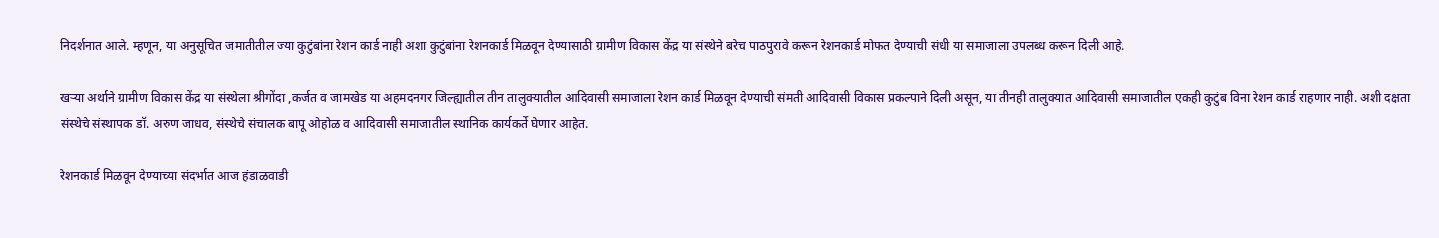निदर्शनात आले. म्हणून, या अनुसूचित जमातीतील ज्या कुटुंबांना रेशन कार्ड नाही अशा कुटुंबांना रेशनकार्ड मिळवून देण्यासाठी ग्रामीण विकास केंद्र या संस्थेने बरेच पाठपुरावे करून रेशनकार्ड मोफत देण्याची संधी या समाजाला उपलब्ध करून दिली आहे.

खऱ्या अर्थाने ग्रामीण विकास केंद्र या संस्थेला श्रीगोंदा ,कर्जत व जामखेड या अहमदनगर जिल्ह्यातील तीन तालुक्यातील आदिवासी समाजाला रेशन कार्ड मिळवून देण्याची संमती आदिवासी विकास प्रकल्पाने दिली असून, या तीनही तालुक्यात आदिवासी समाजातील एकही कुटुंब विना रेशन कार्ड राहणार नाही. अशी दक्षता संस्थेचे संस्थापक डॉ. अरुण जाधव, संस्थेचे संचालक बापू ओहोळ व आदिवासी समाजातील स्थानिक कार्यकर्ते घेणार आहेत.

रेशनकार्ड मिळवून देण्याच्या संदर्भात आज हंडाळवाडी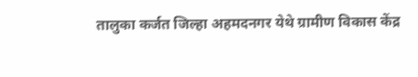तालुका कर्जत जिल्हा अहमदनगर येथे ग्रामीण विकास केंद्र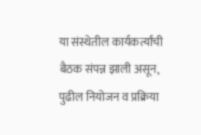या संस्थेतील कार्यकर्त्यांची बैठक संपन्न झाली असून, पुढील नियोजन व प्रक्रिया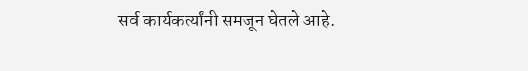सर्व कार्यकर्त्यांनी समजून घेतले आहे.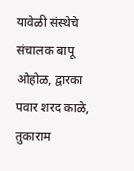यावेळी संस्थेचे संचालक बापू ओहोळ, द्वारका पवार शरद काळे, तुकाराम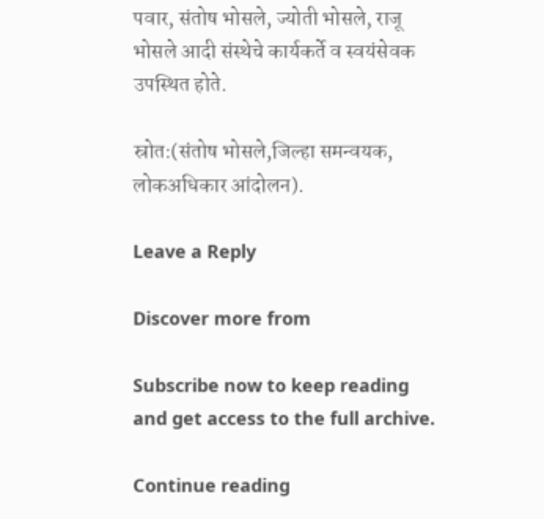पवार, संतोष भोसले, ज्योती भोसले, राजू भोसले आदी संस्थेचे कार्यकर्ते व स्वयंसेवक उपस्थित होते.

स्रोत:(संतोष भोसले,जिल्हा समन्वयक, लोकअधिकार आंदोलन).

Leave a Reply

Discover more from

Subscribe now to keep reading and get access to the full archive.

Continue reading